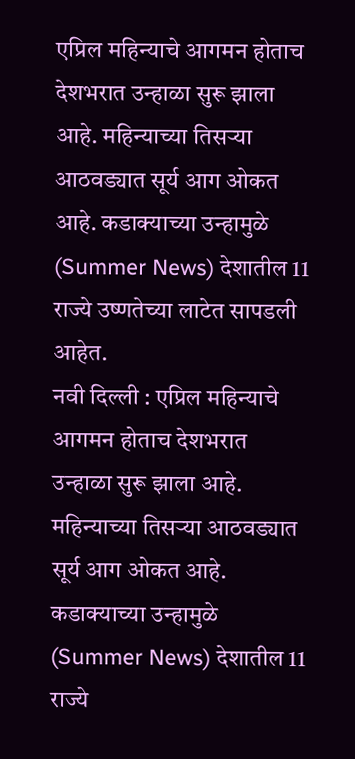एप्रिल महिन्याचे आगमन होताच देशभरात उन्हाळा सुरू झाला आहे. महिन्याच्या तिसऱ्या आठवड्यात सूर्य आग ओकत आहे. कडाक्याच्या उन्हामुळे (Summer News) देशातील 11 राज्ये उष्णतेच्या लाटेत सापडली आहेत.
नवी दिल्ली : एप्रिल महिन्याचे आगमन होताच देशभरात उन्हाळा सुरू झाला आहे. महिन्याच्या तिसऱ्या आठवड्यात सूर्य आग ओकत आहे. कडाक्याच्या उन्हामुळे (Summer News) देशातील 11 राज्ये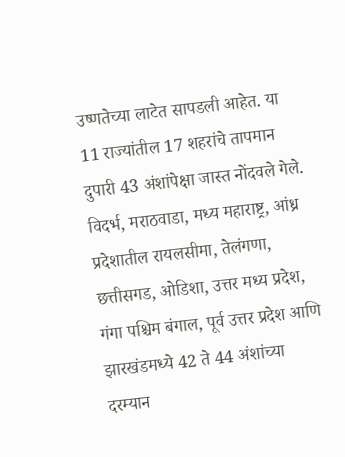उष्णतेच्या लाटेत सापडली आहेत. या 11 राज्यांतील 17 शहरांचे तापमान दुपारी 43 अंशांपेक्षा जास्त नोंदवले गेले.
विदर्भ, मराठवाडा, मध्य महाराष्ट्र, आंध्र प्रदेशातील रायलसीमा, तेलंगणा, छत्तीसगड, ओडिशा, उत्तर मध्य प्रदेश, गंगा पश्चिम बंगाल, पूर्व उत्तर प्रदेश आणि झारखंडमध्ये 42 ते 44 अंशांच्या दरम्यान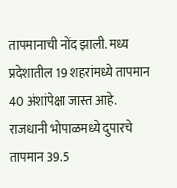तापमानाची नोंद झाली. मध्य प्रदेशातील 19 शहरांमध्ये तापमान 40 अंशांपेक्षा जास्त आहे. राजधानी भोपाळमध्ये दुपारचे तापमान 39.5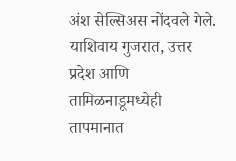अंश सेल्सिअस नोंदवले गेले. याशिवाय गुजरात, उत्तर प्रदेश आणि तामिळनाडूमध्येही तापमानात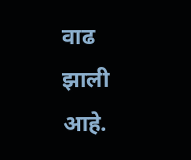वाढ झाली आहे.